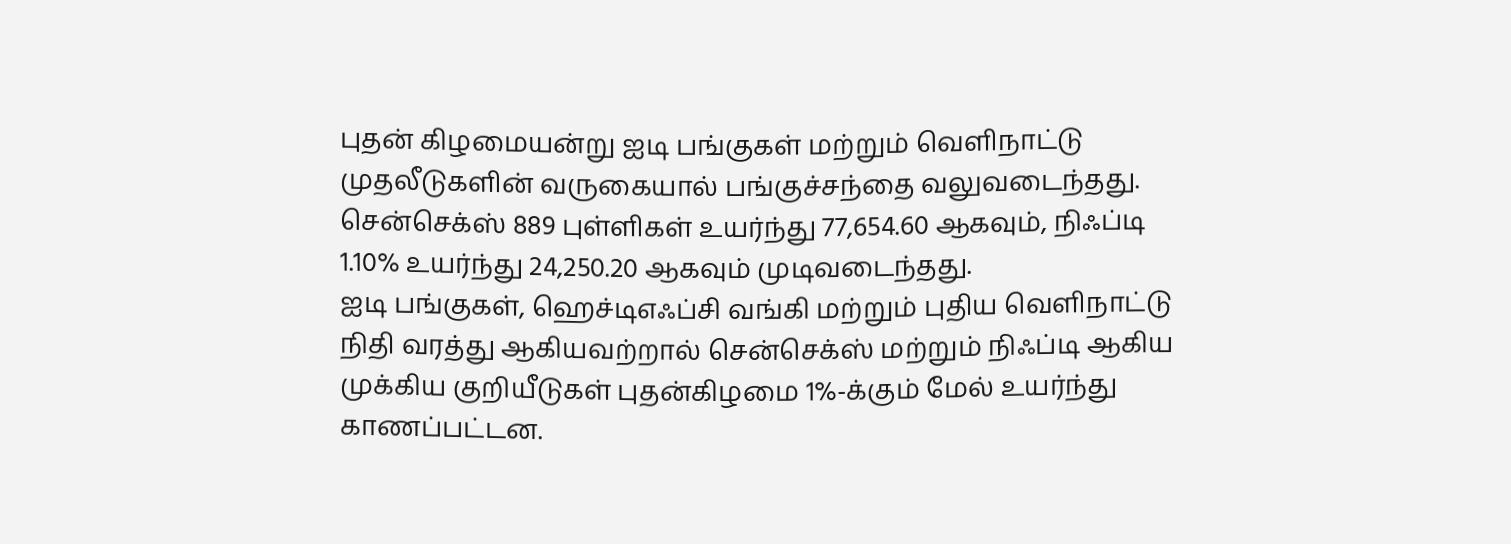புதன் கிழமையன்று ஐடி பங்குகள் மற்றும் வெளிநாட்டு முதலீடுகளின் வருகையால் பங்குச்சந்தை வலுவடைந்தது. சென்செக்ஸ் 889 புள்ளிகள் உயர்ந்து 77,654.60 ஆகவும், நிஃப்டி 1.10% உயர்ந்து 24,250.20 ஆகவும் முடிவடைந்தது.
ஐடி பங்குகள், ஹெச்டிஎஃப்சி வங்கி மற்றும் புதிய வெளிநாட்டு நிதி வரத்து ஆகியவற்றால் சென்செக்ஸ் மற்றும் நிஃப்டி ஆகிய முக்கிய குறியீடுகள் புதன்கிழமை 1%-க்கும் மேல் உயர்ந்து காணப்பட்டன.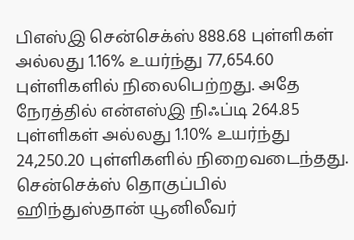பிஎஸ்இ சென்செக்ஸ் 888.68 புள்ளிகள் அல்லது 1.16% உயர்ந்து 77,654.60 புள்ளிகளில் நிலைபெற்றது. அதே நேரத்தில் என்எஸ்இ நிஃப்டி 264.85 புள்ளிகள் அல்லது 1.10% உயர்ந்து 24,250.20 புள்ளிகளில் நிறைவடைந்தது.
சென்செக்ஸ் தொகுப்பில் ஹிந்துஸ்தான் யூனிலீவர்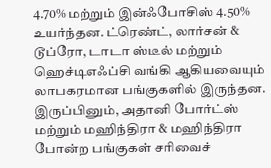4.70% மற்றும் இன்ஃபோசிஸ் 4.50% உயர்ந்தன. ட்ரெண்ட், லார்சன் & டூப்ரோ, டாடா ஸ்டீல் மற்றும் ஹெச்டிஎஃப்சி வங்கி ஆகியவையும் லாபகரமான பங்குகளில் இருந்தன. இருப்பினும், அதானி போர்ட்ஸ் மற்றும் மஹிந்திரா & மஹிந்திரா போன்ற பங்குகள் சரிவைச்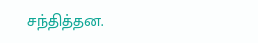சந்தித்தன.